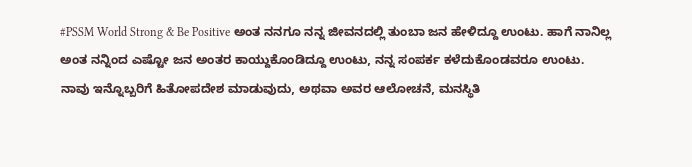#PSSM World Strong & Be Positive ಅಂತ ನನಗೂ ನನ್ನ ಜೀವನದಲ್ಲಿ ತುಂಬಾ ಜನ ಹೇಳಿದ್ದೂ ಉಂಟು. ಹಾಗೆ ನಾನಿಲ್ಲ ಅಂತ ನನ್ನಿಂದ ಎಷ್ಟೋ ಜನ ಅಂತರ ಕಾಯ್ದುಕೊಂಡಿದ್ದೂ ಉಂಟು, ನನ್ನ ಸಂಪರ್ಕ ಕಳೆದುಕೊಂಡವರೂ ಉಂಟು.
ನಾವು ಇನ್ನೊಬ್ಬರಿಗೆ ಹಿತೋಪದೇಶ ಮಾಡುವುದು, ಅಥವಾ ಅವರ ಆಲೋಚನೆ, ಮನಸ್ಥಿತಿ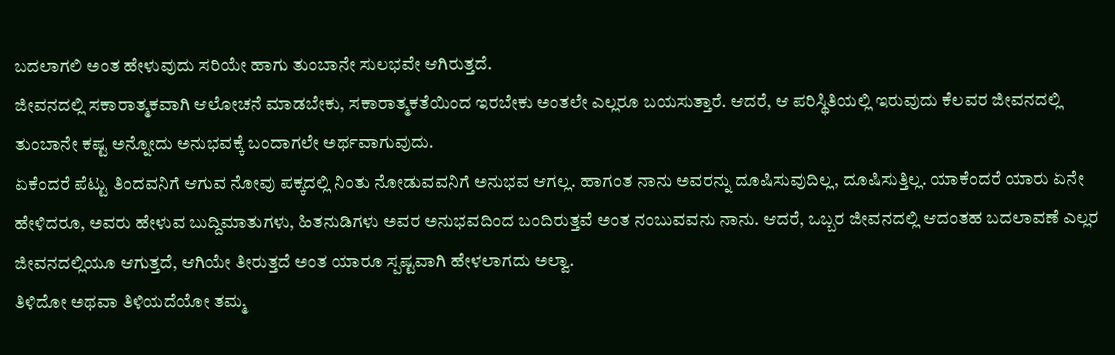ಬದಲಾಗಲಿ ಅಂತ ಹೇಳುವುದು ಸರಿಯೇ ಹಾಗು ತುಂಬಾನೇ ಸುಲಭವೇ ಆಗಿರುತ್ತದೆ.
ಜೀವನದಲ್ಲಿ ಸಕಾರಾತ್ಮಕವಾಗಿ ಆಲೋಚನೆ ಮಾಡಬೇಕು, ಸಕಾರಾತ್ಮಕತೆಯಿಂದ ಇರಬೇಕು ಅಂತಲೇ ಎಲ್ಲರೂ ಬಯಸುತ್ತಾರೆ. ಆದರೆ, ಆ ಪರಿಸ್ಥಿತಿಯಲ್ಲಿ ಇರುವುದು ಕೆಲವರ ಜೀವನದಲ್ಲಿ ತುಂಬಾನೇ ಕಷ್ಟ ಅನ್ನೋದು ಅನುಭವಕ್ಕೆ ಬಂದಾಗಲೇ ಅರ್ಥವಾಗುವುದು.
ಏಕೆಂದರೆ ಪೆಟ್ಟು ತಿಂದವನಿಗೆ ಆಗುವ ನೋವು ಪಕ್ಕದಲ್ಲಿ ನಿಂತು ನೋಡುವವನಿಗೆ ಅನುಭವ ಆಗಲ್ಲ. ಹಾಗಂತ ನಾನು ಅವರನ್ನು ದೂಷಿಸುವುದಿಲ್ಲ, ದೂಷಿಸುತ್ತಿಲ್ಲ. ಯಾಕೆಂದರೆ ಯಾರು ಏನೇ ಹೇಳಿದರೂ, ಅವರು ಹೇಳುವ ಬುದ್ದಿಮಾತುಗಳು, ಹಿತನುಡಿಗಳು ಅವರ ಅನುಭವದಿಂದ ಬಂದಿರುತ್ತವೆ ಅಂತ ನಂಬುವವನು ನಾನು. ಆದರೆ, ಒಬ್ಬರ ಜೀವನದಲ್ಲಿ ಆದಂತಹ ಬದಲಾವಣೆ ಎಲ್ಲರ ಜೀವನದಲ್ಲಿಯೂ ಆಗುತ್ತದೆ, ಆಗಿಯೇ ತೀರುತ್ತದೆ ಅಂತ ಯಾರೂ ಸ್ಪಷ್ಟವಾಗಿ ಹೇಳಲಾಗದು ಅಲ್ವಾ.
ತಿಳಿದೋ ಅಥವಾ ತಿಳಿಯದೆಯೋ ತಮ್ಮ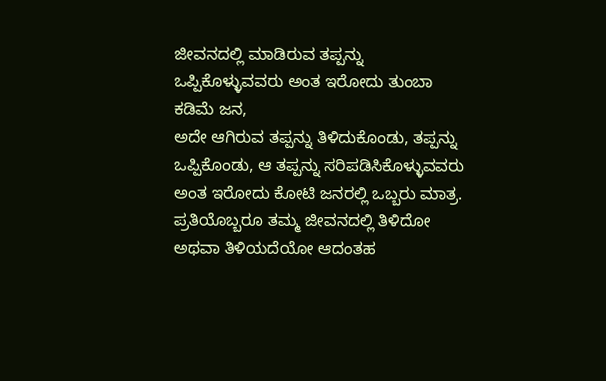ಜೀವನದಲ್ಲಿ ಮಾಡಿರುವ ತಪ್ಪನ್ನು ಒಪ್ಪಿಕೊಳ್ಳುವವರು ಅಂತ ಇರೋದು ತುಂಬಾ ಕಡಿಮೆ ಜನ,
ಅದೇ ಆಗಿರುವ ತಪ್ಪನ್ನು ತಿಳಿದುಕೊಂಡು, ತಪ್ಪನ್ನು ಒಪ್ಪಿಕೊಂಡು, ಆ ತಪ್ಪನ್ನು ಸರಿಪಡಿಸಿಕೊಳ್ಳುವವರು ಅಂತ ಇರೋದು ಕೋಟಿ ಜನರಲ್ಲಿ ಒಬ್ಬರು ಮಾತ್ರ.
ಪ್ರತಿಯೊಬ್ಬರೂ ತಮ್ಮ ಜೀವನದಲ್ಲಿ ತಿಳಿದೋ ಅಥವಾ ತಿಳಿಯದೆಯೋ ಆದಂತಹ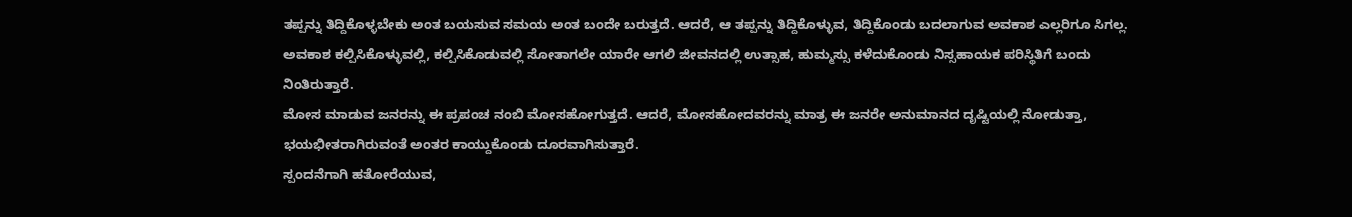ತಪ್ಪನ್ನು ತಿದ್ದಿಕೊಳ್ಳಬೇಕು ಅಂತ ಬಯಸುವ ಸಮಯ ಅಂತ ಬಂದೇ ಬರುತ್ತದೆ. ಆದರೆ, ಆ ತಪ್ಪನ್ನು ತಿದ್ದಿಕೊಳ್ಳುವ, ತಿದ್ದಿಕೊಂಡು ಬದಲಾಗುವ ಅವಕಾಶ ಎಲ್ಲರಿಗೂ ಸಿಗಲ್ಲ. ಅವಕಾಶ ಕಲ್ಪಿಸಿಕೊಳ್ಳುವಲ್ಲಿ, ಕಲ್ಪಿಸಿಕೊಡುವಲ್ಲಿ ಸೋತಾಗಲೇ ಯಾರೇ ಆಗಲಿ ಜೀವನದಲ್ಲಿ ಉತ್ಸಾಹ, ಹುಮ್ಮಸ್ಸು ಕಳೆದುಕೊಂಡು ನಿಸ್ಸಹಾಯಕ ಪರಿಸ್ಥಿತಿಗೆ ಬಂದು ನಿಂತಿರುತ್ತಾರೆ.
ಮೋಸ ಮಾಡುವ ಜನರನ್ನು ಈ ಪ್ರಪಂಚ ನಂಬಿ ಮೋಸಹೋಗುತ್ತದೆ. ಆದರೆ, ಮೋಸಹೋದವರನ್ನು ಮಾತ್ರ ಈ ಜನರೇ ಅನುಮಾನದ ದೃಷ್ಟಿಯಲ್ಲಿ ನೋಡುತ್ತಾ, ಭಯಭೀತರಾಗಿರುವಂತೆ ಅಂತರ ಕಾಯ್ದುಕೊಂಡು ದೂರವಾಗಿಸುತ್ತಾರೆ.
ಸ್ಪಂದನೆಗಾಗಿ ಹತೋರೆಯುವ,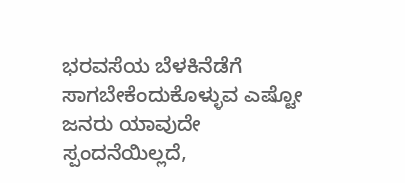ಭರವಸೆಯ ಬೆಳಕಿನೆಡೆಗೆ ಸಾಗಬೇಕೆಂದುಕೊಳ್ಳುವ ಎಷ್ಟೋ ಜನರು ಯಾವುದೇ ಸ್ಪಂದನೆಯಿಲ್ಲದೆ,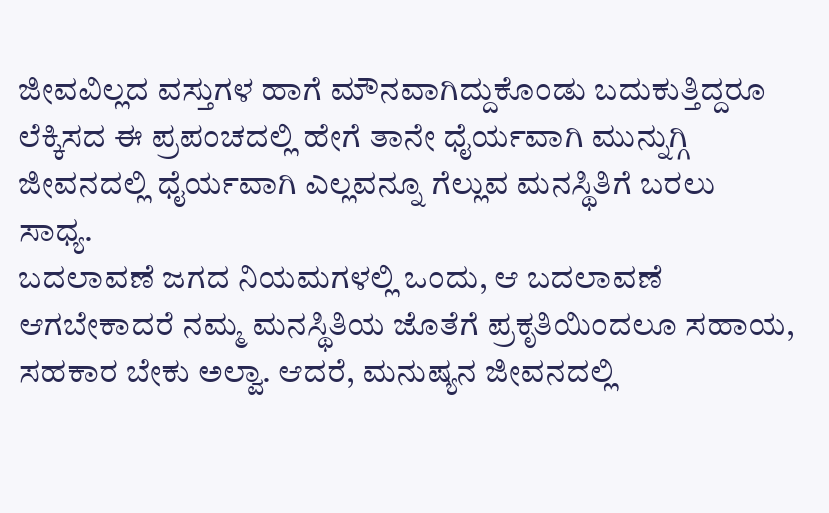ಜೀವವಿಲ್ಲದ ವಸ್ತುಗಳ ಹಾಗೆ ಮೌನವಾಗಿದ್ದುಕೊಂಡು ಬದುಕುತ್ತಿದ್ದರೂ ಲೆಕ್ಕಿಸದ ಈ ಪ್ರಪಂಚದಲ್ಲಿ ಹೇಗೆ ತಾನೇ ಧೈರ್ಯವಾಗಿ ಮುನ್ನುಗ್ಗಿ ಜೀವನದಲ್ಲಿ ಧೈರ್ಯವಾಗಿ ಎಲ್ಲವನ್ನೂ ಗೆಲ್ಲುವ ಮನಸ್ಥಿತಿಗೆ ಬರಲು ಸಾಧ್ಯ.
ಬದಲಾವಣೆ ಜಗದ ನಿಯಮಗಳಲ್ಲಿ ಒಂದು, ಆ ಬದಲಾವಣೆ ಆಗಬೇಕಾದರೆ ನಮ್ಮ ಮನಸ್ಥಿತಿಯ ಜೊತೆಗೆ ಪ್ರಕೃತಿಯಿಂದಲೂ ಸಹಾಯ, ಸಹಕಾರ ಬೇಕು ಅಲ್ವಾ. ಆದರೆ, ಮನುಷ್ಯನ ಜೀವನದಲ್ಲಿ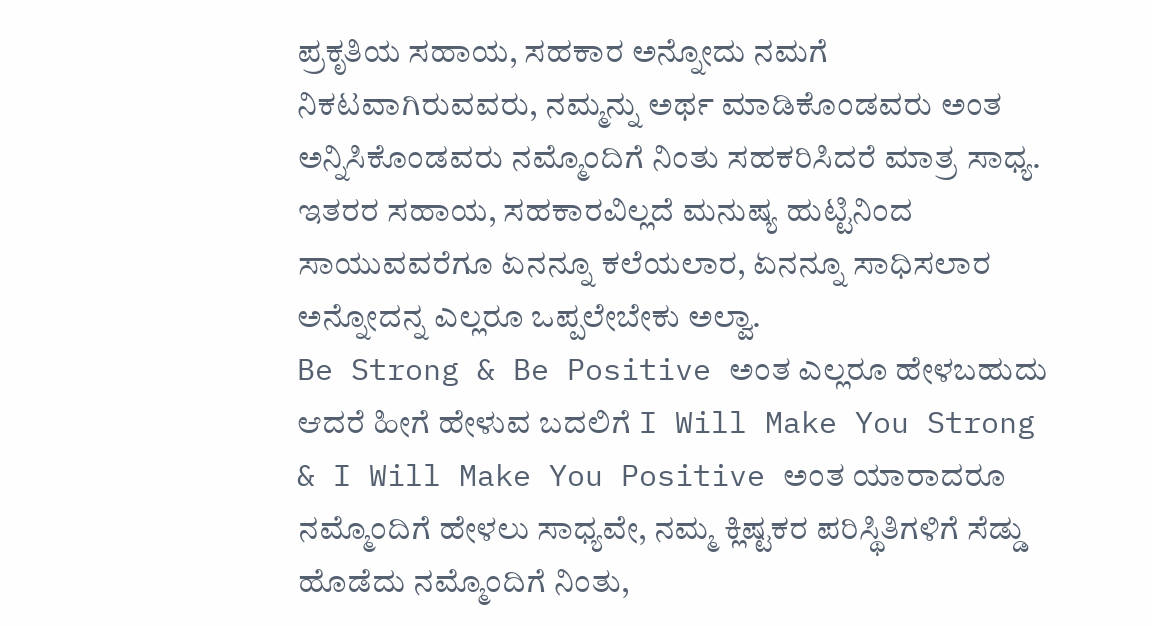ಪ್ರಕೃತಿಯ ಸಹಾಯ, ಸಹಕಾರ ಅನ್ನೋದು ನಮಗೆ ನಿಕಟವಾಗಿರುವವರು, ನಮ್ಮನ್ನು ಅರ್ಥ ಮಾಡಿಕೊಂಡವರು ಅಂತ ಅನ್ನಿಸಿಕೊಂಡವರು ನಮ್ಮೊಂದಿಗೆ ನಿಂತು ಸಹಕರಿಸಿದರೆ ಮಾತ್ರ ಸಾಧ್ಯ. ಇತರರ ಸಹಾಯ, ಸಹಕಾರವಿಲ್ಲದೆ ಮನುಷ್ಯ ಹುಟ್ಟಿನಿಂದ ಸಾಯುವವರೆಗೂ ಏನನ್ನೂ ಕಲೆಯಲಾರ, ಏನನ್ನೂ ಸಾಧಿಸಲಾರ ಅನ್ನೋದನ್ನ ಎಲ್ಲರೂ ಒಪ್ಪಲೇಬೇಕು ಅಲ್ವಾ.
Be Strong & Be Positive ಅಂತ ಎಲ್ಲರೂ ಹೇಳಬಹುದು ಆದರೆ ಹೀಗೆ ಹೇಳುವ ಬದಲಿಗೆ I Will Make You Strong & I Will Make You Positive ಅಂತ ಯಾರಾದರೂ ನಮ್ಮೊಂದಿಗೆ ಹೇಳಲು ಸಾಧ್ಯವೇ, ನಮ್ಮ ಕ್ಲಿಷ್ಟಕರ ಪರಿಸ್ಥಿತಿಗಳಿಗೆ ಸೆಡ್ಡು ಹೊಡೆದು ನಮ್ಮೊಂದಿಗೆ ನಿಂತು,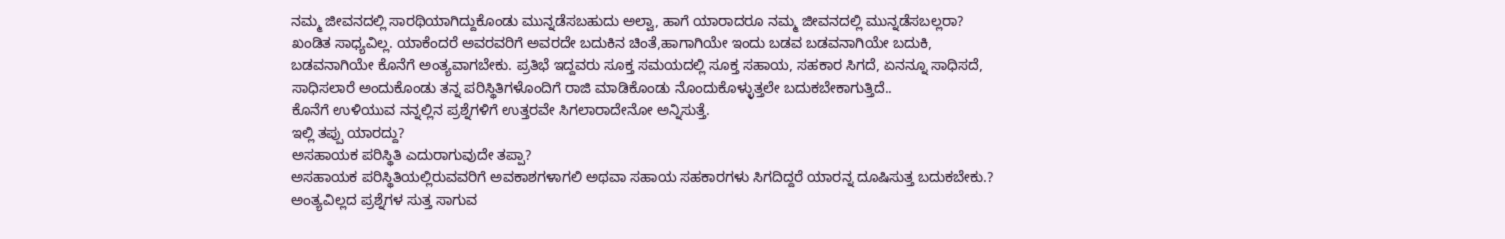ನಮ್ಮ ಜೀವನದಲ್ಲಿ ಸಾರಥಿಯಾಗಿದ್ದುಕೊಂಡು ಮುನ್ನಡೆಸಬಹುದು ಅಲ್ವಾ, ಹಾಗೆ ಯಾರಾದರೂ ನಮ್ಮ ಜೀವನದಲ್ಲಿ ಮುನ್ನಡೆಸಬಲ್ಲರಾ?
ಖಂಡಿತ ಸಾಧ್ಯವಿಲ್ಲ. ಯಾಕೆಂದರೆ ಅವರವರಿಗೆ ಅವರದೇ ಬದುಕಿನ ಚಿಂತೆ,ಹಾಗಾಗಿಯೇ ಇಂದು ಬಡವ ಬಡವನಾಗಿಯೇ ಬದುಕಿ, ಬಡವನಾಗಿಯೇ ಕೊನೆಗೆ ಅಂತ್ಯವಾಗಬೇಕು. ಪ್ರತಿಭೆ ಇದ್ದವರು ಸೂಕ್ತ ಸಮಯದಲ್ಲಿ ಸೂಕ್ತ ಸಹಾಯ, ಸಹಕಾರ ಸಿಗದೆ, ಏನನ್ನೂ ಸಾಧಿಸದೆ, ಸಾಧಿಸಲಾರೆ ಅಂದುಕೊಂಡು ತನ್ನ ಪರಿಸ್ಥಿತಿಗಳೊಂದಿಗೆ ರಾಜಿ ಮಾಡಿಕೊಂಡು ನೊಂದುಕೊಳ್ಳುತ್ತಲೇ ಬದುಕಬೇಕಾಗುತ್ತಿದೆ..
ಕೊನೆಗೆ ಉಳಿಯುವ ನನ್ನಲ್ಲಿನ ಪ್ರಶ್ನೆಗಳಿಗೆ ಉತ್ತರವೇ ಸಿಗಲಾರಾದೇನೋ ಅನ್ನಿಸುತ್ತೆ.
ಇಲ್ಲಿ ತಪ್ಪು ಯಾರದ್ದು?
ಅಸಹಾಯಕ ಪರಿಸ್ಥಿತಿ ಎದುರಾಗುವುದೇ ತಪ್ಪಾ?
ಅಸಹಾಯಕ ಪರಿಸ್ಥಿತಿಯಲ್ಲಿರುವವರಿಗೆ ಅವಕಾಶಗಳಾಗಲಿ ಅಥವಾ ಸಹಾಯ ಸಹಕಾರಗಳು ಸಿಗದಿದ್ದರೆ ಯಾರನ್ನ ದೂಷಿಸುತ್ತ ಬದುಕಬೇಕು.?
ಅಂತ್ಯವಿಲ್ಲದ ಪ್ರಶ್ನೆಗಳ ಸುತ್ತ ಸಾಗುವ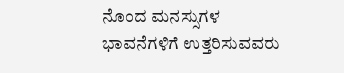ನೊಂದ ಮನಸ್ಸುಗಳ ಭಾವನೆಗಳಿಗೆ ಉತ್ತರಿಸುವವರು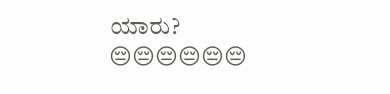ಯಾರು?
😔😔😔😔😔😔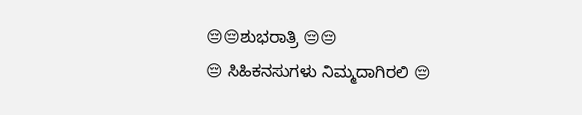😔😔ಶುಭರಾತ್ರಿ 😔😔
😔 ಸಿಹಿಕನಸುಗಳು ನಿಮ್ಮದಾಗಿರಲಿ 😔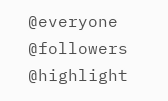@everyone
@followers
@highlight